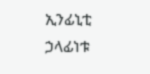ኢንፊኒቲ ኃላፊነቱ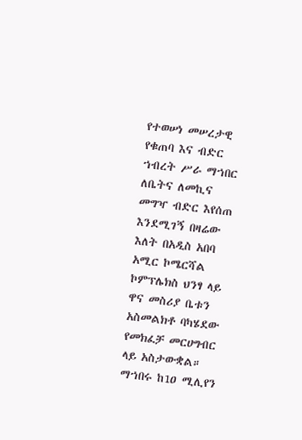የተወሠነ መሠረታዊ የቁጠባ እና ብድር ኀብረት ሥራ ማኀበር ለቤትና ለመኪና መግዣ ብድር እየሰጠ እንደሚገኝ በዛሬው እለት በአዲስ አበባ አሚር ኮሜርሻል ኮምፕሌክስ ህንፃ ላይ ዋና መስሪያ ቤቱን አስመልክቶ ባካሄደው የመክፈቻ መርሀግብር ላይ አስታውቋል።
ማኀበሩ ከ1ዐ ሚሊየን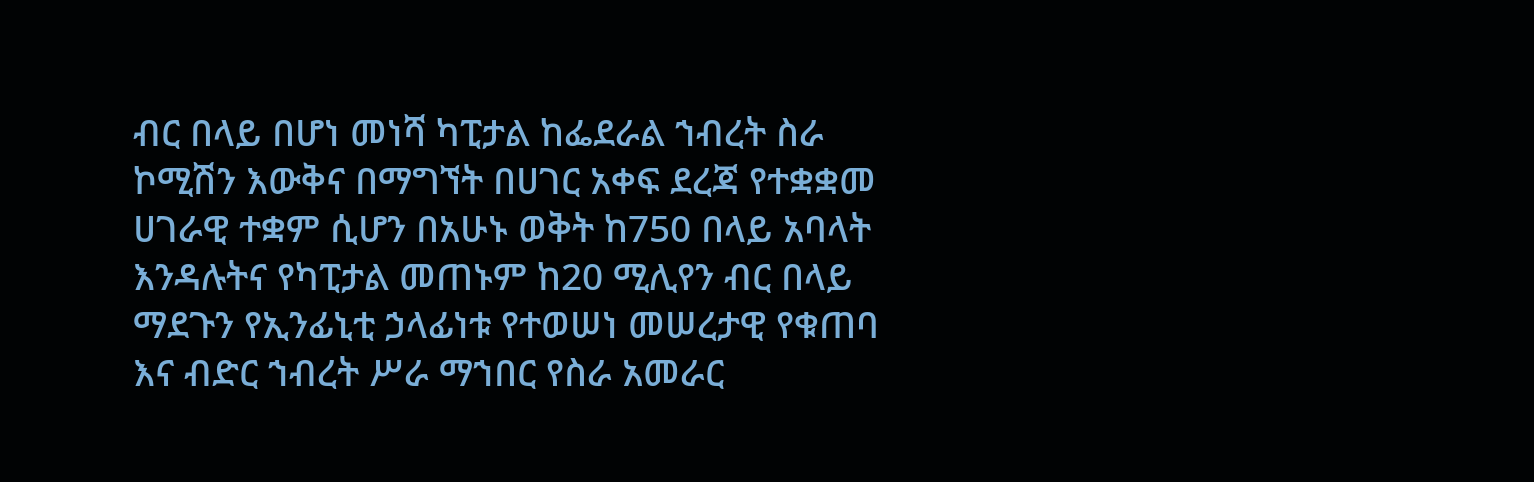ብር በላይ በሆነ መነሻ ካፒታል ከፌደራል ኀብረት ስራ ኮሚሽን እውቅና በማግኘት በሀገር አቀፍ ደረጃ የተቋቋመ ሀገራዊ ተቋም ሲሆን በአሁኑ ወቅት ከ750 በላይ አባላት እንዳሉትና የካፒታል መጠኑም ከ20 ሚሊየን ብር በላይ ማደጉን የኢንፊኒቲ ኃላፊነቱ የተወሠነ መሠረታዊ የቁጠባ እና ብድር ኀብረት ሥራ ማኀበር የስራ አመራር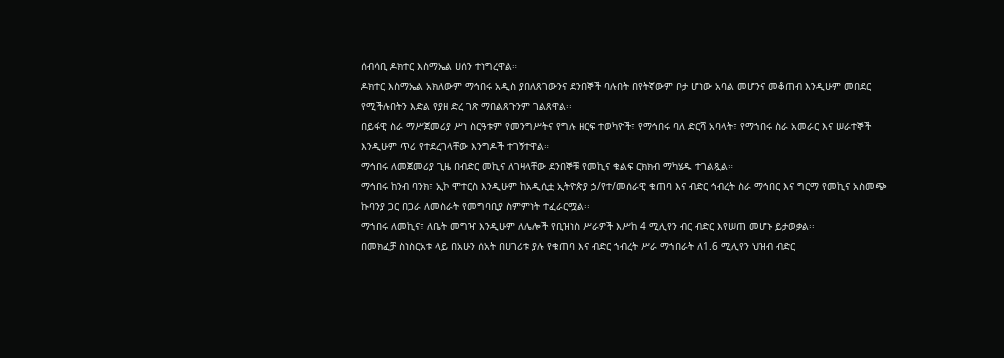ሰብሳቢ ዶክተር እስማኤል ሀሰን ተነግረዋል።
ዶክተር እስማኤል አክለውም ማኅበሩ አዲስ ያበለጸገውንና ደንበኞች ባሉበት በየትኛውም ቦታ ሆነው አባል መሆንና መቆጠብ እንዲሁም መበደር የሚችሉበትን እድል የያዘ ድረ ገጽ ማበልጸጉንም ገልጸዋል፡፡
በይፋዊ ስራ ማሥጀመሪያ ሥነ ስርዓቱም የመንግሥትና የግሉ ዘርፍ ተወካዮች፣ የማኅበሩ ባለ ድርሻ አባላት፣ የማኀበሩ ስራ አመራር እና ሠራተኞች እንዲሁም ጥሪ የተደረገላቸው እንግዶች ተገኝተዋል።
ማኅበሩ ለመጀመሪያ ጊዜ በብድር መኪና ለገዛላቸው ደንበኞቹ የመኪና ቁልፍ ርክክብ ማካሄዱ ተገልጿል።
ማኅበሩ ከንብ ባንክ፣ ኢኮ ሞተርስ እንዲሁም ከአዲሲቷ ኢትዮጵያ ኃ/የተ/መሰራዊ ቁጠባ እና ብድር ኅብረት ስራ ማኅበር እና ግርማ የመኪና አስመጭ ኩባንያ ጋር በጋራ ለመስራት የመግባቢያ ስምምነት ተፈራርሟል፡፡
ማኀበሩ ለመኪና፣ ለቤት መግዣ እንዲሁም ለሌሎች የቢዝነስ ሥራዎች እሥከ 4 ሚሊየን ብር ብድር እየሠጠ መሆኑ ይታወቃል፡፡
በመክፈቻ ስነስርአቱ ላይ በአሁን ሰአት በሀገሪቱ ያሉ የቁጠባ እና ብድር ኀብረት ሥራ ማኀበራት ለ1.6 ሚሊየን ህዝብ ብድር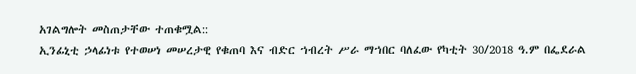አገልግሎት መስጠታቸው ተጠቁሟል::
ኢንፊኒቲ ኃላፊነቱ የተወሠነ መሠረታዊ የቁጠባ እና ብድር ኀብረት ሥራ ማኀበር ባለፈው የካቲት 30/2018 ዓ.ም በፌደራል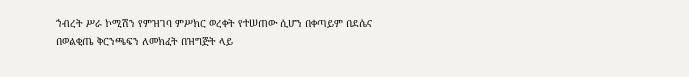ኀብረት ሥራ ኮሚሽን የምዝገባ ምሥክር ወረቀት የተሠጠው ሲሆን በቀጣይም በደሴና በወልቂጤ ቅርንጫፍን ለመክፈት በዝግጅት ላይ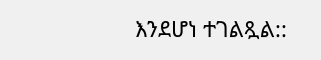እንደሆነ ተገልጿል::